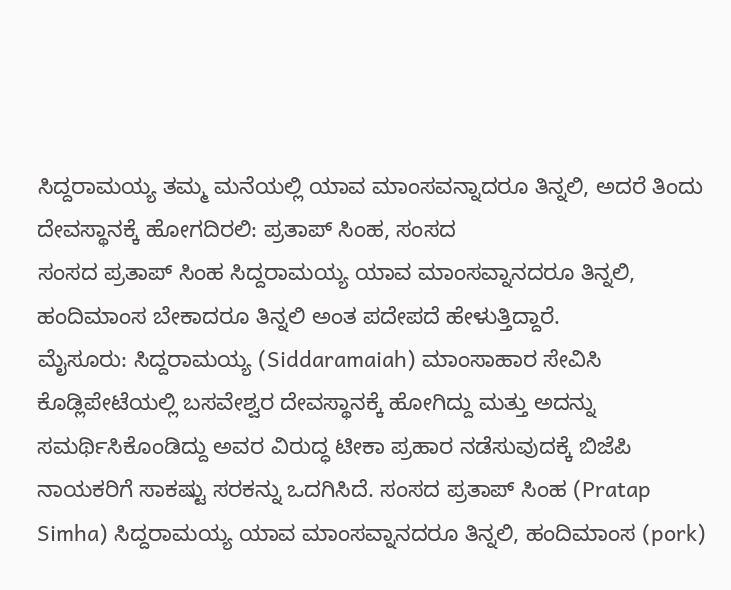ಸಿದ್ದರಾಮಯ್ಯ ತಮ್ಮ ಮನೆಯಲ್ಲಿ ಯಾವ ಮಾಂಸವನ್ನಾದರೂ ತಿನ್ನಲಿ, ಅದರೆ ತಿಂದು ದೇವಸ್ಥಾನಕ್ಕೆ ಹೋಗದಿರಲಿ: ಪ್ರತಾಪ್ ಸಿಂಹ, ಸಂಸದ
ಸಂಸದ ಪ್ರತಾಪ್ ಸಿಂಹ ಸಿದ್ದರಾಮಯ್ಯ ಯಾವ ಮಾಂಸವ್ನಾನದರೂ ತಿನ್ನಲಿ, ಹಂದಿಮಾಂಸ ಬೇಕಾದರೂ ತಿನ್ನಲಿ ಅಂತ ಪದೇಪದೆ ಹೇಳುತ್ತಿದ್ದಾರೆ.
ಮೈಸೂರು: ಸಿದ್ದರಾಮಯ್ಯ (Siddaramaiah) ಮಾಂಸಾಹಾರ ಸೇವಿಸಿ ಕೊಡ್ಲಿಪೇಟೆಯಲ್ಲಿ ಬಸವೇಶ್ವರ ದೇವಸ್ಥಾನಕ್ಕೆ ಹೋಗಿದ್ದು ಮತ್ತು ಅದನ್ನು ಸಮರ್ಥಿಸಿಕೊಂಡಿದ್ದು ಅವರ ವಿರುದ್ಧ ಟೀಕಾ ಪ್ರಹಾರ ನಡೆಸುವುದಕ್ಕೆ ಬಿಜೆಪಿ ನಾಯಕರಿಗೆ ಸಾಕಷ್ಟು ಸರಕನ್ನು ಒದಗಿಸಿದೆ. ಸಂಸದ ಪ್ರತಾಪ್ ಸಿಂಹ (Pratap Simha) ಸಿದ್ದರಾಮಯ್ಯ ಯಾವ ಮಾಂಸವ್ನಾನದರೂ ತಿನ್ನಲಿ, ಹಂದಿಮಾಂಸ (pork)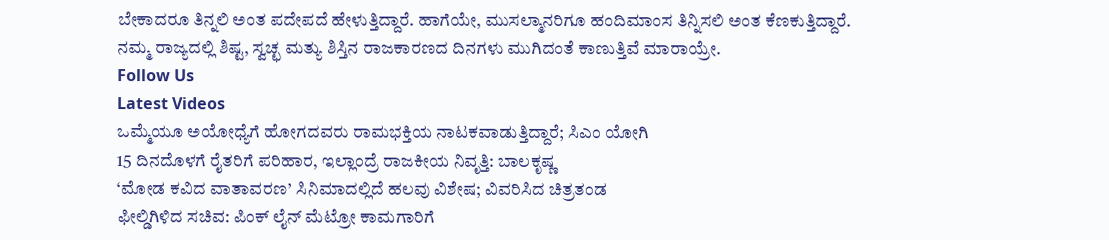ಬೇಕಾದರೂ ತಿನ್ನಲಿ ಅಂತ ಪದೇಪದೆ ಹೇಳುತ್ತಿದ್ದಾರೆ. ಹಾಗೆಯೇ, ಮುಸಲ್ಮಾನರಿಗೂ ಹಂದಿಮಾಂಸ ತಿನ್ನಿಸಲಿ ಅಂತ ಕೆಣಕುತ್ತಿದ್ದಾರೆ. ನಮ್ಮ ರಾಜ್ಯದಲ್ಲಿ ಶಿಷ್ಟ, ಸ್ವಚ್ಛ ಮತ್ಯು ಶಿಸ್ತಿನ ರಾಜಕಾರಣದ ದಿನಗಳು ಮುಗಿದಂತೆ ಕಾಣುತ್ತಿವೆ ಮಾರಾಯ್ರೇ.
Follow Us
Latest Videos
ಒಮ್ಮೆಯೂ ಅಯೋಧ್ಯೆಗೆ ಹೋಗದವರು ರಾಮಭಕ್ತಿಯ ನಾಟಕವಾಡುತ್ತಿದ್ದಾರೆ; ಸಿಎಂ ಯೋಗಿ
15 ದಿನದೊಳಗೆ ರೈತರಿಗೆ ಪರಿಹಾರ, ಇಲ್ಲಾಂದ್ರೆ ರಾಜಕೀಯ ನಿವೃತ್ತಿ: ಬಾಲಕೃಷ್ಣ
‘ಮೋಡ ಕವಿದ ವಾತಾವರಣ’ ಸಿನಿಮಾದಲ್ಲಿದೆ ಹಲವು ವಿಶೇಷ; ವಿವರಿಸಿದ ಚಿತ್ರತಂಡ
ಫೀಲ್ಡಿಗಿಳಿದ ಸಚಿವ: ಪಿಂಕ್ ಲೈನ್ ಮೆಟ್ರೋ ಕಾಮಗಾರಿಗೆ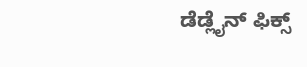ಡೆಡ್ಲೈನ್ ಫಿಕ್ಸ್